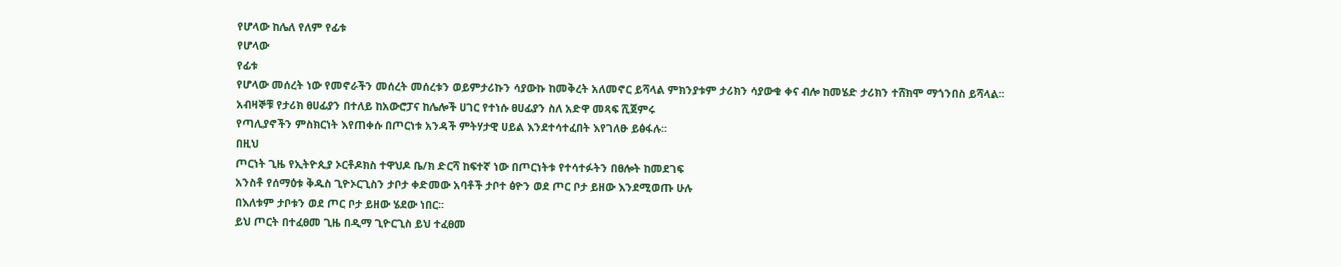የሆላው ከሌለ የለም የፊቱ
የሆላው
የፊቱ
የሆላው መሰረት ነው የመኖራችን መሰረት መሰረቱን ወይምታሪኩን ሳያውኩ ከመቅረት አለመኖር ይሻላል ምክንያቱም ታሪክን ሳያውቁ ቀና ብሎ ከመሄድ ታሪክን ተሸክሞ ማጎንበስ ይሻላል፡፡
አብዛኞቹ የታሪክ ፀሀፊያን በተለይ ከአውሮፓና ከሌሎች ሀገር የተነሱ ፀሀፊያን ስለ አድዋ መጻፍ ሺጀምሩ
የጣሊያኖችን ምስክርነት እየጠቀሱ በጦርነቱ አንዳች ምትሃታዊ ሀይል እንደተሳተፈበት እየገለፁ ይፅፋሉ፡፡
በዚህ
ጦርነት ጊዜ የኢትዮጲያ ኦርቶዶክስ ተዋህዶ ቤ/ክ ድርሻ ከፍተኛ ነው በጦርነትቱ የተሳተፉትን በፀሎት ከመደገፍ
አንስቶ የሰማዕቱ ቅዱስ ጊዮኦርጊስን ታቦታ ቀድመው አባቶች ታቦተ ፅዮን ወደ ጦር ቦታ ይዘው እንደሚወጡ ሁሉ
በእለቱም ታቦቱን ወደ ጦር ቦታ ይዘው ሄደው ነበር፡፡
ይህ ጦርት በተፈፀመ ጊዜ በዲማ ጊዮርጊስ ይህ ተፈፀመ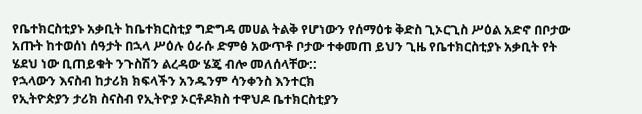የቤተክርስቲያኑ አቃቢት ከቤተክርስቲያ ግድግዳ መሀል ትልቅ የሆነውን የሰማዕቱ ቅድስ ጊኦርጊስ ሥዕል አድኖ በቦታው
አጡት ከተወሰነ ሰዓታት በኋላ ሥዕሉ ዕራሱ ድምፅ አውጥቶ ቦታው ተቀመጠ ይህን ጊዜ የቤተክርስቲያኑ አቃቢት የት
ሄደህ ነው ቢጠይቁት ንጉስሽን ልረዳው ሄጄ ብሎ መለሰላቸው::
የኋላውን እናስብ ከታሪክ ክፍላችን አንዱንም ሳንቀንስ እንተርክ
የኢትዮጵያን ታሪክ ስናስብ የኢትዮያ ኦርቶዶክስ ተዋህዶ ቤተክርስቲያን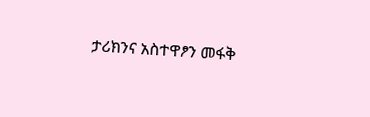ታሪክንና አስተዋፆን መፋቅ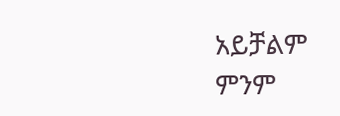አይቻልም
ምንም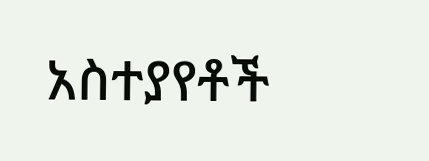አስተያየቶች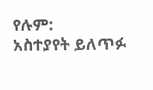የሉም:
አስተያየት ይለጥፉ